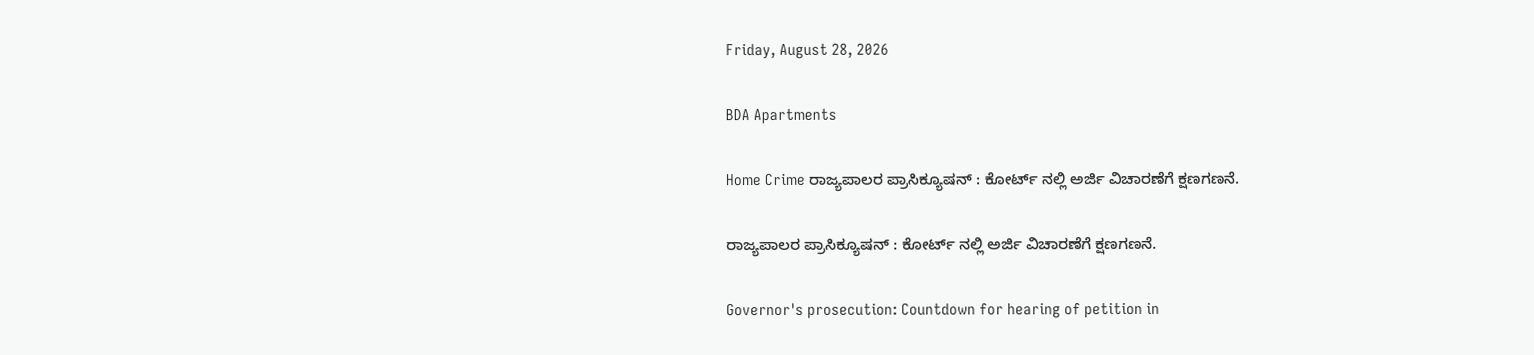Friday, August 28, 2026

BDA Apartments

Home Crime ರಾಜ್ಯಪಾಲರ ಪ್ರಾಸಿಕ್ಯೂಷನ್‌ : ಕೋರ್ಟ್‌ ನಲ್ಲಿ ಅರ್ಜಿ ವಿಚಾರಣೆಗೆ ಕ್ಷಣಗಣನೆ.

ರಾಜ್ಯಪಾಲರ ಪ್ರಾಸಿಕ್ಯೂಷನ್‌ : ಕೋರ್ಟ್‌ ನಲ್ಲಿ ಅರ್ಜಿ ವಿಚಾರಣೆಗೆ ಕ್ಷಣಗಣನೆ.

Governor's prosecution: Countdown for hearing of petition in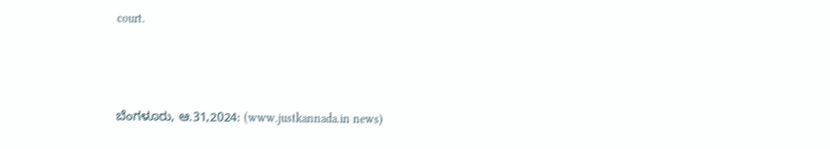court.



ಬೆಂಗಳೂರು, ಆ.31,2024: (www.justkannada.in news)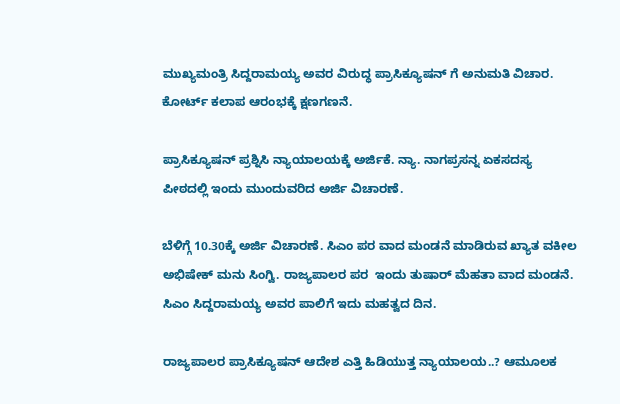ಮುಖ್ಯಮಂತ್ರಿ ಸಿದ್ದರಾಮಯ್ಯ ಅವರ ವಿರುದ್ಧ ಪ್ರಾಸಿಕ್ಯೂಷನ್ ಗೆ ಅನುಮತಿ ವಿಚಾರ. ಕೋರ್ಟ್‌ ಕಲಾಪ ಆರಂಭಕ್ಕೆ ಕ್ಷಣಗಣನೆ.

ಪ್ರಾಸಿಕ್ಯೂಷನ್ ಪ್ರಶ್ನಿಸಿ ನ್ಯಾಯಾಲಯಕ್ಕೆ ಅರ್ಜಿಕೆ. ನ್ಯಾ. ನಾಗಪ್ರಸನ್ನ ಏಕಸದಸ್ಯ ಪೀಠದಲ್ಲಿ ಇಂದು ಮುಂದುವರಿದ ಅರ್ಜಿ ವಿಚಾರಣೆ.

ಬೆಳಿಗ್ಗೆ 10.30ಕ್ಕೆ ಅರ್ಜಿ ವಿಚಾರಣೆ. ಸಿಎಂ ಪರ ವಾದ ಮಂಡನೆ ಮಾಡಿರುವ ಖ್ಯಾತ ವಕೀಲ ಅಭಿಷೇಕ್ ಮನು ಸಿಂಗ್ವಿ. ರಾಜ್ಯಪಾಲರ ಪರ  ಇಂದು ತುಷಾರ್ ಮೆಹತಾ ವಾದ ಮಂಡನೆ. ಸಿಎಂ ಸಿದ್ದರಾಮಯ್ಯ ಅವರ ಪಾಲಿಗೆ ಇದು ಮಹತ್ವದ ದಿನ.

ರಾಜ್ಯಪಾಲರ ಪ್ರಾಸಿಕ್ಯೂಷನ್ ಆದೇಶ ಎತ್ತಿ ಹಿಡಿಯುತ್ತ ನ್ಯಾಯಾಲಯ..? ಆಮೂಲಕ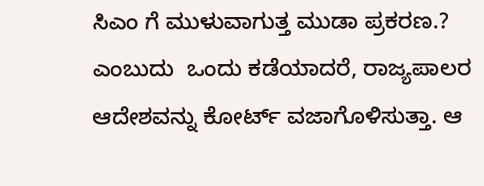ಸಿಎಂ ಗೆ ಮುಳುವಾಗುತ್ತ ಮುಡಾ ಪ್ರಕರಣ.? ಎಂಬುದು  ಒಂದು ಕಡೆಯಾದರೆ, ರಾಜ್ಯಪಾಲರ ಆದೇಶವನ್ನು ಕೋರ್ಟ್‌ ವಜಾಗೊಳಿಸುತ್ತಾ. ಆ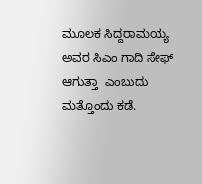ಮೂಲಕ ಸಿದ್ದರಾಮಯ್ಯ ಅವರ ಸಿಎಂ ಗಾದಿ ಸೇಫ್‌  ಆಗುತ್ತಾ  ಎಂಬುದು ಮತ್ತೊಂದು ಕಡೆ.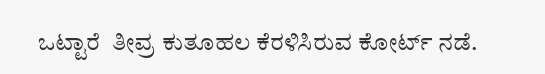ಒಟ್ಟಾರೆ  ತೀವ್ರ ಕುತೂಹಲ ಕೆರಳಿಸಿರುವ ಕೋರ್ಟ್‌ ನಡೆ.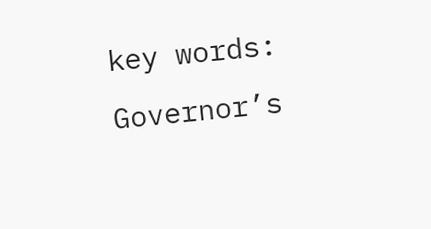key words: Governor’s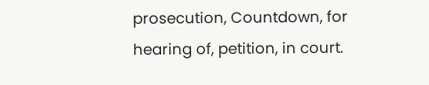prosecution, Countdown, for hearing of, petition, in court.